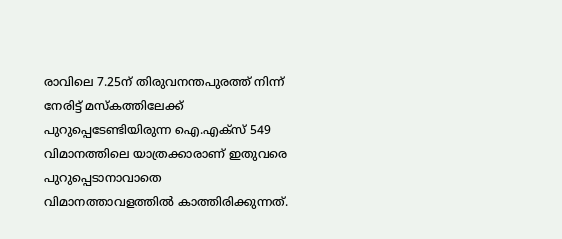രാവിലെ 7.25ന് തിരുവനന്തപുരത്ത് നിന്ന് നേരിട്ട് മസ്കത്തിലേക്ക് പുറുപ്പെടേണ്ടിയിരുന്ന ഐ.എക്സ് 549 വിമാനത്തിലെ യാത്രക്കാരാണ് ഇതുവരെ പുറുപ്പെടാനാവാതെ വിമാനത്താവളത്തില്‍ കാത്തിരിക്കുന്നത്.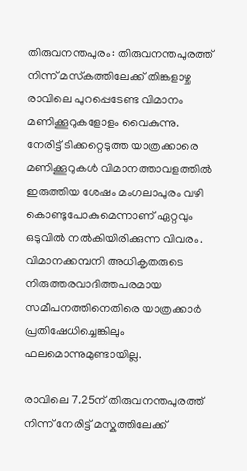തിരുവനന്തപുരം: തിരുവനന്തപുരത്ത് നിന്ന് മസ്‍കത്തിലേക്ക് തിങ്കളാഴ്ച രാവിലെ പുറപ്പെടേണ്ട വിമാനം മണിക്കൂറുകളോളം വൈകുന്നു. നേരിട്ട് ടിക്കറ്റെടുത്ത യാത്രക്കാരെ മണിക്കൂറുകള്‍ വിമാനത്താവളത്തില്‍ ഇരുത്തിയ ശേഷം മംഗലാപുരം വഴി കൊണ്ടുപോകുമെന്നാണ് ഏറ്റവും ഒടുവില്‍ നല്‍കിയിരിക്കുന്ന വിവരം. വിമാനക്കമ്പനി അധികൃതരുടെ നിരുത്തരവാദിത്തപരമായ സമീപനത്തിനെതിരെ യാത്രക്കാര്‍ പ്രതിഷേധിച്ചെങ്കിലും ഫലമൊന്നുമുണ്ടായില്ല.

രാവിലെ 7.25ന് തിരുവനന്തപുരത്ത് നിന്ന് നേരിട്ട് മസ്കത്തിലേക്ക്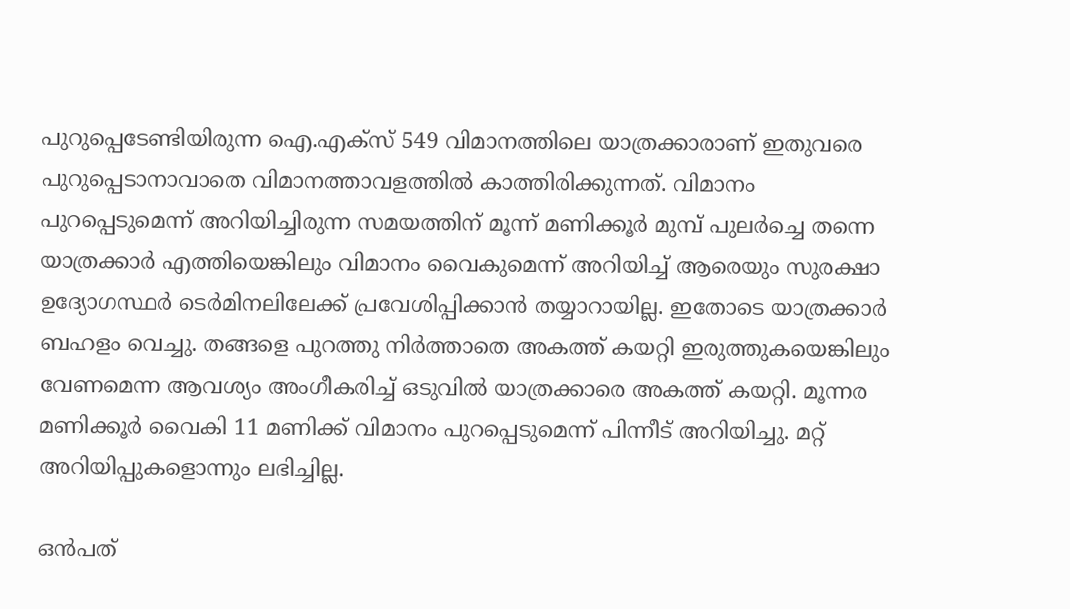പുറുപ്പെടേണ്ടിയിരുന്ന ഐ.എക്സ് 549 വിമാനത്തിലെ യാത്രക്കാരാണ് ഇതുവരെ പുറുപ്പെടാനാവാതെ വിമാനത്താവളത്തില്‍ കാത്തിരിക്കുന്നത്. വിമാനം പുറപ്പെടുമെന്ന് അറിയിച്ചിരുന്ന സമയത്തിന് മൂന്ന് മണിക്കൂര്‍ മുമ്പ് പുലര്‍ച്ചെ തന്നെ യാത്രക്കാര്‍ എത്തിയെങ്കിലും വിമാനം വൈകുമെന്ന് അറിയിച്ച് ആരെയും സുരക്ഷാ ഉദ്യോഗസ്ഥര്‍ ടെര്‍മിനലിലേക്ക് പ്രവേശിപ്പിക്കാന്‍ തയ്യാറായില്ല. ഇതോടെ യാത്രക്കാര്‍ ബഹളം വെച്ചു. തങ്ങളെ പുറത്തു നിര്‍ത്താതെ അകത്ത് കയറ്റി ഇരുത്തുകയെങ്കിലും വേണമെന്ന ആവശ്യം അംഗീകരിച്ച് ഒടുവില്‍ യാത്രക്കാരെ അകത്ത് കയറ്റി. മൂന്നര മണിക്കൂര്‍ വൈകി 11 മണിക്ക് വിമാനം പുറപ്പെടുമെന്ന് പിന്നീട് അറിയിച്ചു. മറ്റ് അറിയിപ്പുകളൊന്നും ലഭിച്ചില്ല.

ഒന്‍പത്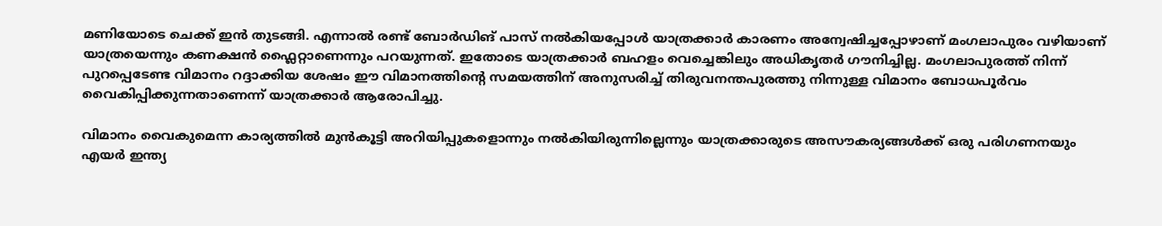മണിയോടെ ചെക്ക് ഇന്‍ തുടങ്ങി. എന്നാല്‍ രണ്ട് ബോര്‍ഡിങ് പാസ്‍ നല്‍കിയപ്പോള്‍ യാത്രക്കാര്‍ കാരണം അന്വേഷിച്ചപ്പോഴാണ് മംഗലാപുരം വഴിയാണ് യാത്രയെന്നും കണക്ഷന്‍ ഫ്ലൈറ്റാണെന്നും പറയുന്നത്. ഇതോടെ യാത്രക്കാര്‍ ബഹളം വെച്ചെങ്കിലും അധികൃതര്‍ ഗൗനിച്ചില്ല. മംഗലാപുരത്ത് നിന്ന് പുറപ്പെടേണ്ട വിമാനം റദ്ദാക്കിയ ശേഷം ഈ വിമാനത്തിന്റെ സമയത്തിന് അനുസരിച്ച് തിരുവനന്തപുരത്തു നിന്നുള്ള വിമാനം ബോധപൂര്‍വം വൈകിപ്പിക്കുന്നതാണെന്ന് യാത്രക്കാര്‍ ആരോപിച്ചു.

വിമാനം വൈകുമെന്ന കാര്യത്തില്‍ മുന്‍കൂട്ടി അറിയിപ്പുകളൊന്നും നല്‍കിയിരുന്നില്ലെന്നും യാത്രക്കാരുടെ അസൗകര്യങ്ങള്‍ക്ക് ഒരു പരിഗണനയും എയര്‍ ഇന്ത്യ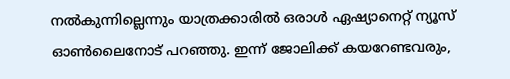നല്‍കുന്നില്ലെന്നും യാത്രക്കാരില്‍ ഒരാള്‍ ഏഷ്യാനെറ്റ് ന്യൂസ് ഓണ്‍ലൈനോട് പറഞ്ഞു. ഇന്ന് ജോലിക്ക് കയറേണ്ടവരും,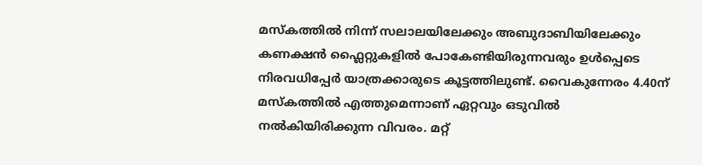മസ്‍കത്തില്‍ നിന്ന് സലാലയിലേക്കും അബുദാബിയിലേക്കും കണക്ഷന്‍ ഫ്ലൈറ്റുകളില്‍ പോകേണ്ടിയിരുന്നവരും ഉള്‍പ്പെടെ നിരവധിപ്പേര്‍ യാത്രക്കാരുടെ കൂട്ടത്തിലുണ്ട്. വൈകുന്നേരം 4.40ന് മസ്കത്തില്‍ എത്തുമെന്നാണ് ഏറ്റവും ഒടുവില്‍ നല്‍കിയിരിക്കുന്ന വിവരം. മറ്റ്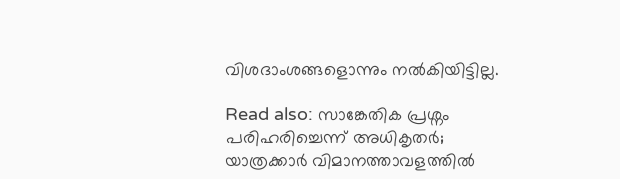വിശദാംശങ്ങളൊന്നും നല്‍കിയിട്ടില്ല.

Read also: സാങ്കേതിക പ്രശ്നം പരിഹരിച്ചെന്ന് അധികൃതര്‍; യാത്രക്കാര്‍ വിമാനത്താവളത്തില്‍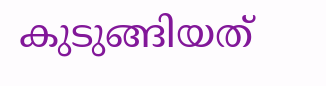കുടുങ്ങിയത്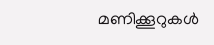മണിക്കൂറുകള്‍